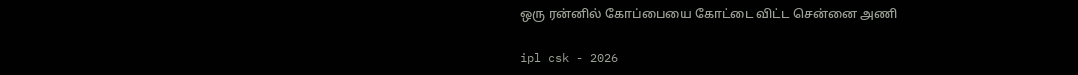ஒரு ரன்னில் கோப்பையை கோட்டை விட்ட சென்னை அணி

ipl csk - 2026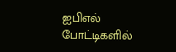ஐபிஎல் போட்டிகளில்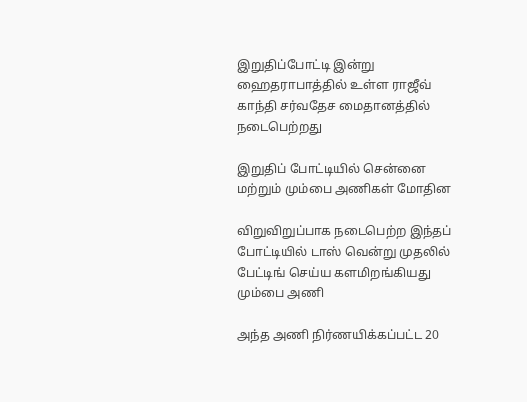இறுதிப்போட்டி இன்று ஹைதராபாத்தில் உள்ள ராஜீவ் காந்தி சர்வதேச மைதானத்தில் நடைபெற்றது

இறுதிப் போட்டியில் சென்னை மற்றும் மும்பை அணிகள் மோதின

விறுவிறுப்பாக நடைபெற்ற இந்தப் போட்டியில் டாஸ் வென்று முதலில் பேட்டிங் செய்ய களமிறங்கியது மும்பை அணி

அந்த அணி நிர்ணயிக்கப்பட்ட 20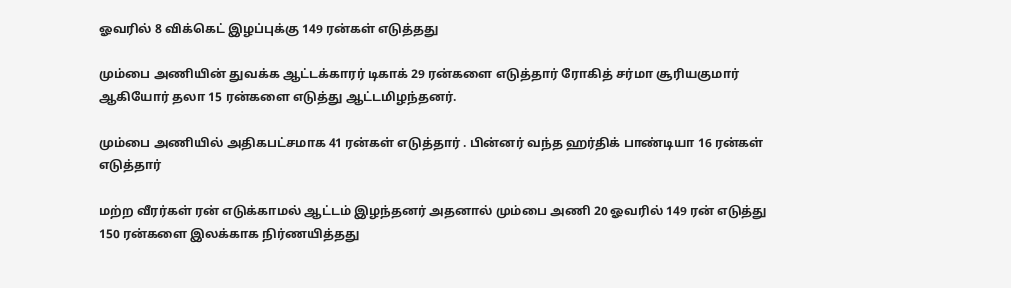ஓவரில் 8 விக்கெட் இழப்புக்கு 149 ரன்கள் எடுத்தது

மும்பை அணியின் துவக்க ஆட்டக்காரர் டிகாக் 29 ரன்களை எடுத்தார் ரோகித் சர்மா சூரியகுமார் ஆகியோர் தலா 15 ரன்களை எடுத்து ஆட்டமிழந்தனர்.

மும்பை அணியில் அதிகபட்சமாக 41 ரன்கள் எடுத்தார் . பின்னர் வந்த ஹர்திக் பாண்டியா 16 ரன்கள் எடுத்தார்

மற்ற வீரர்கள் ரன் எடுக்காமல் ஆட்டம் இழந்தனர் அதனால் மும்பை அணி 20 ஓவரில் 149 ரன் எடுத்து 150 ரன்களை இலக்காக நிர்ணயித்தது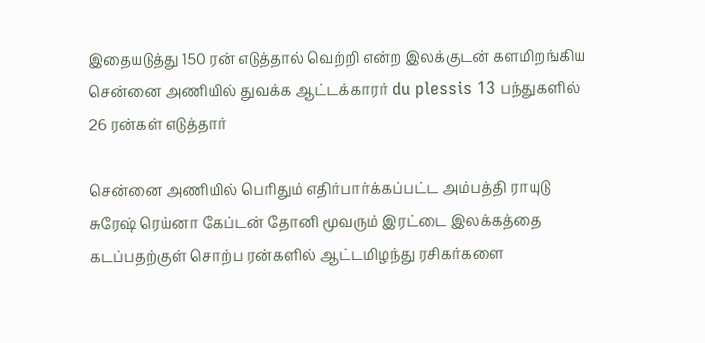இதையடுத்து 150 ரன் எடுத்தால் வெற்றி என்ற இலக்குடன் களமிறங்கிய சென்னை அணியில் துவக்க ஆட்டக்காரர் du plessis 13 பந்துகளில் 26 ரன்கள் எடுத்தார்

சென்னை அணியில் பெரிதும் எதிர்பார்க்கப்பட்ட அம்பத்தி ராயுடு சுரேஷ் ரெய்னா கேப்டன் தோனி மூவரும் இரட்டை இலக்கத்தை கடப்பதற்குள் சொற்ப ரன்களில் ஆட்டமிழந்து ரசிகர்களை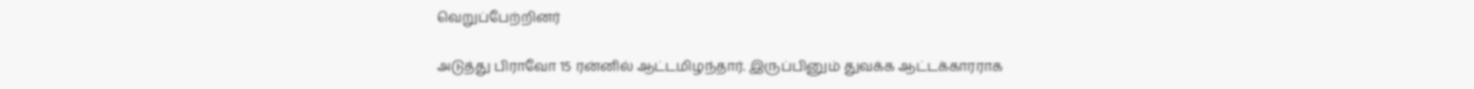வெறுப்பேற்றினர்

அடுத்து பிராவோ 15 ரன்னில் ஆட்டமிழந்தார். இருப்பினும் துவக்க ஆட்டக்காரராக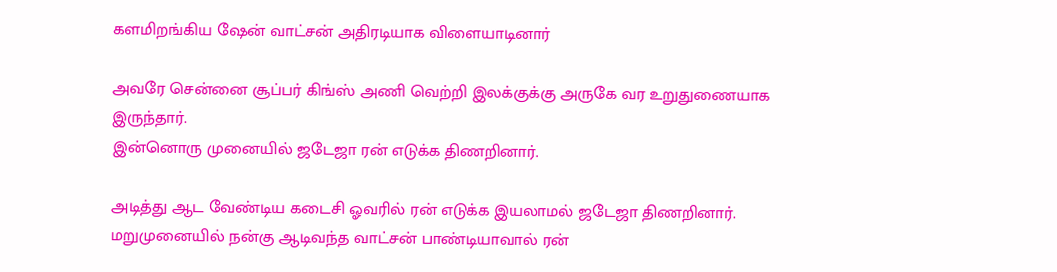களமிறங்கிய ஷேன் வாட்சன் அதிரடியாக விளையாடினார்

அவரே சென்னை சூப்பர் கிங்ஸ் அணி வெற்றி இலக்குக்கு அருகே வர உறுதுணையாக இருந்தார்.
இன்னொரு முனையில் ஜடேஜா ரன் எடுக்க திணறினார்.

அடித்து ஆட வேண்டிய கடைசி ஓவரில் ரன் எடுக்க இயலாமல் ஜடேஜா திணறினார். மறுமுனையில் நன்கு ஆடிவந்த வாட்சன் பாண்டியாவால் ரன்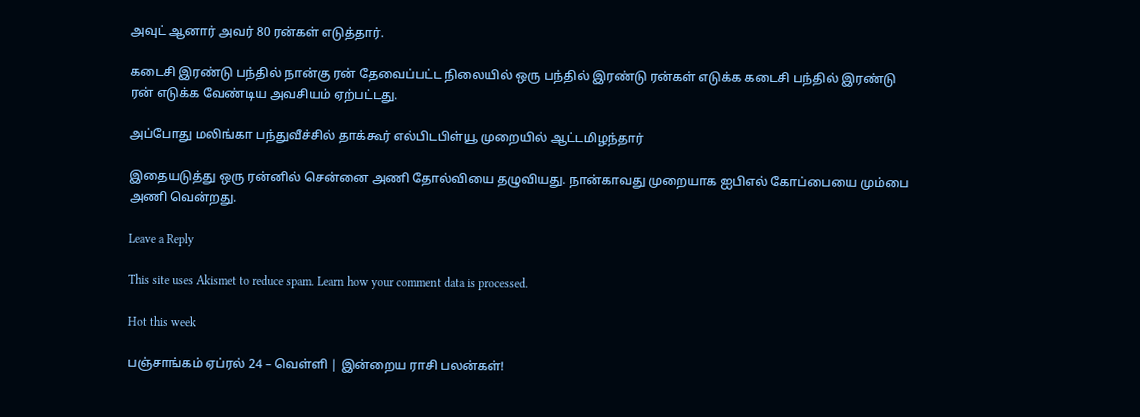அவுட் ஆனார் அவர் 80 ரன்கள் எடுத்தார்.

கடைசி இரண்டு பந்தில் நான்கு ரன் தேவைப்பட்ட நிலையில் ஒரு பந்தில் இரண்டு ரன்கள் எடுக்க கடைசி பந்தில் இரண்டு ரன் எடுக்க வேண்டிய அவசியம் ஏற்பட்டது.

அப்போது மலிங்கா பந்துவீச்சில் தாக்கூர் எல்பிடபிள்யூ முறையில் ஆட்டமிழந்தார்

இதையடுத்து ஒரு ரன்னில் சென்னை அணி தோல்வியை தழுவியது. நான்காவது முறையாக ஐபிஎல் கோப்பையை மும்பை அணி வென்றது.

Leave a Reply

This site uses Akismet to reduce spam. Learn how your comment data is processed.

Hot this week

பஞ்சாங்கம் ஏப்ரல் 24 – வெள்ளி | இன்றைய ராசி பலன்கள்!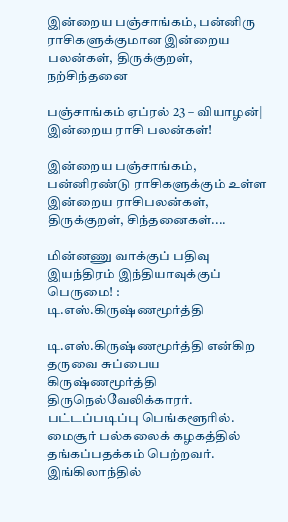இன்றைய பஞ்சாங்கம், பன்னிரு ராசிகளுக்குமான இன்றைய பலன்கள், திருக்குறள், நற்சிந்தனை

பஞ்சாங்கம் ஏப்ரல் 23 – வியாழன்| இன்றைய ராசி பலன்கள்!

இன்றைய பஞ்சாங்கம், பன்னிரண்டு ராசிகளுக்கும் உள்ள இன்றைய ராசிபலன்கள், திருக்குறள், சிந்தனைகள்....

மின்னணு வாக்குப் பதிவு இயந்திரம் இந்தியாவுக்குப் பெருமை! : டி.எஸ்.கிருஷ்ணமூர்த்தி

டி.எஸ்.கிருஷ்ணமூர்த்தி என்கிற தருவை சுப்பைய கிருஷ்ணமூர்த்தி திருநெல்வேலிக்காரர். பட்டப்படிப்பு பெங்களூரில். மைசூர் பல்கலைக் கழகத்தில் தங்கப்பதக்கம் பெற்றவர். இங்கிலாந்தில்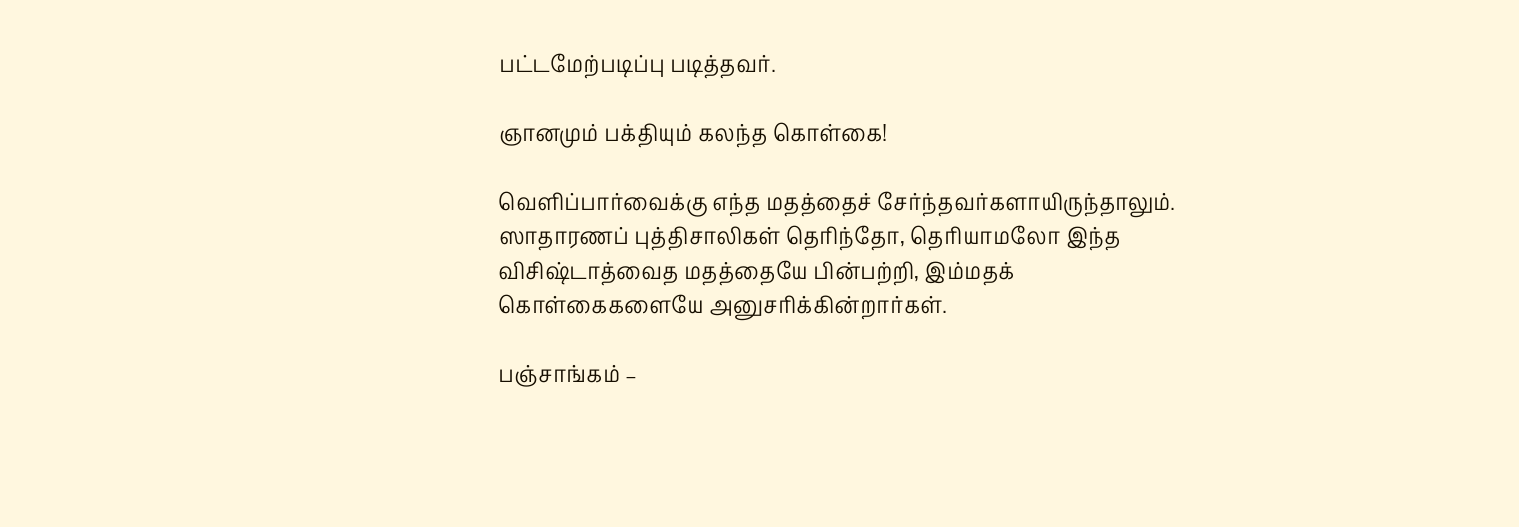பட்டமேற்படிப்பு படித்தவர்.

ஞானமும் பக்தியும் கலந்த கொள்கை!

வெளிப்பார்வைக்கு எந்த மதத்தைச் சேர்ந்தவர்களாயிருந்தாலும். ஸாதாரணப் புத்திசாலிகள் தெரிந்தோ, தெரியாமலோ இந்த விசிஷ்டாத்வைத மதத்தையே பின்பற்றி, இம்மதக் கொள்கைகளையே அனுசரிக்கின்றார்கள்.

பஞ்சாங்கம் –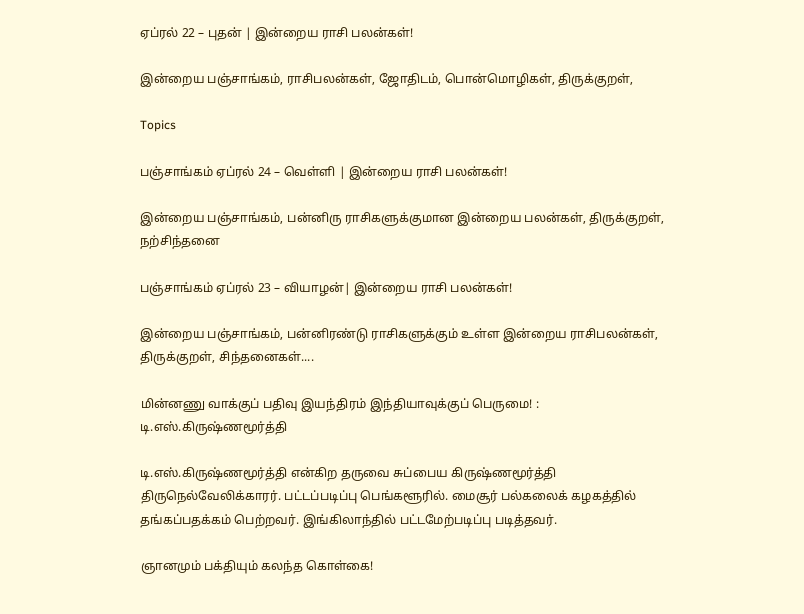ஏப்ரல் 22 – புதன் | இன்றைய ராசி பலன்கள்!

இன்றைய பஞ்சாங்கம், ராசிபலன்கள், ஜோதிடம், பொன்மொழிகள், திருக்குறள்,

Topics

பஞ்சாங்கம் ஏப்ரல் 24 – வெள்ளி | இன்றைய ராசி பலன்கள்!

இன்றைய பஞ்சாங்கம், பன்னிரு ராசிகளுக்குமான இன்றைய பலன்கள், திருக்குறள், நற்சிந்தனை

பஞ்சாங்கம் ஏப்ரல் 23 – வியாழன்| இன்றைய ராசி பலன்கள்!

இன்றைய பஞ்சாங்கம், பன்னிரண்டு ராசிகளுக்கும் உள்ள இன்றைய ராசிபலன்கள், திருக்குறள், சிந்தனைகள்....

மின்னணு வாக்குப் பதிவு இயந்திரம் இந்தியாவுக்குப் பெருமை! : டி.எஸ்.கிருஷ்ணமூர்த்தி

டி.எஸ்.கிருஷ்ணமூர்த்தி என்கிற தருவை சுப்பைய கிருஷ்ணமூர்த்தி திருநெல்வேலிக்காரர். பட்டப்படிப்பு பெங்களூரில். மைசூர் பல்கலைக் கழகத்தில் தங்கப்பதக்கம் பெற்றவர். இங்கிலாந்தில் பட்டமேற்படிப்பு படித்தவர்.

ஞானமும் பக்தியும் கலந்த கொள்கை!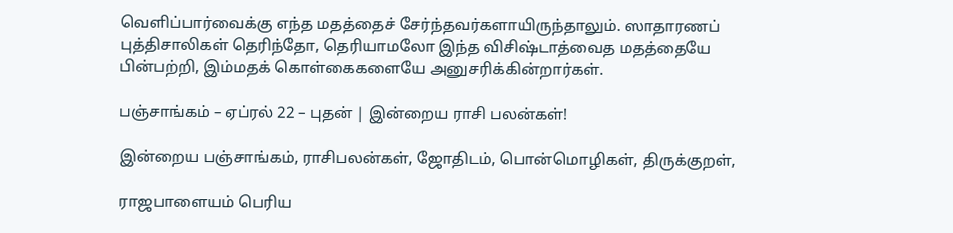வெளிப்பார்வைக்கு எந்த மதத்தைச் சேர்ந்தவர்களாயிருந்தாலும். ஸாதாரணப் புத்திசாலிகள் தெரிந்தோ, தெரியாமலோ இந்த விசிஷ்டாத்வைத மதத்தையே பின்பற்றி, இம்மதக் கொள்கைகளையே அனுசரிக்கின்றார்கள்.

பஞ்சாங்கம் – ஏப்ரல் 22 – புதன் | இன்றைய ராசி பலன்கள்!

இன்றைய பஞ்சாங்கம், ராசிபலன்கள், ஜோதிடம், பொன்மொழிகள், திருக்குறள்,

ராஜபாளையம் பெரிய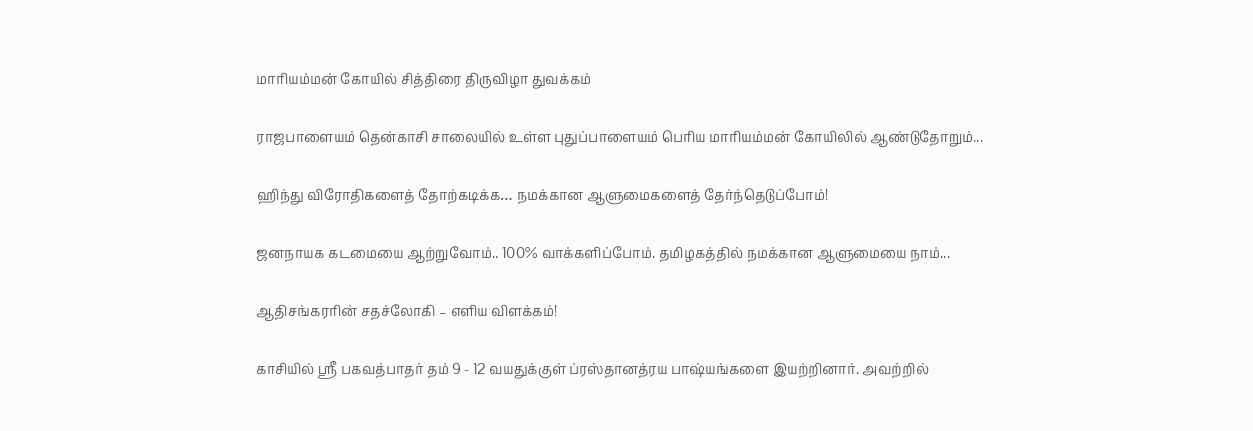மாரியம்மன் கோயில் சித்திரை திருவிழா துவக்கம்

ராஜபாளையம் தென்காசி சாலையில் உள்ள புதுப்பாளையம் பெரிய மாரியம்மன் கோயிலில் ஆண்டுதோறும்...

ஹிந்து விரோதிகளைத் தோற்கடிக்க… நமக்கான ஆளுமைகளைத் தேர்ந்தெடுப்போம்!

ஜனநாயக கடமையை ஆற்றுவோம்.. 100% வாக்களிப்போம். தமிழகத்தில் நமக்கான ஆளுமையை நாம்...

ஆதிசங்கரரின் சதச்லோகி – எளிய விளக்கம்!

காசியில் ஸ்ரீ பகவத்பாதர் தம் 9 - 12 வயதுக்குள் ப்ரஸ்தானத்ரய பாஷ்யங்களை இயற்றினார். அவற்றில்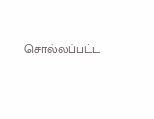சொல்லப்பட்ட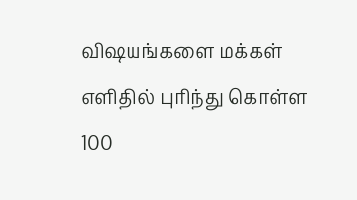விஷயங்களை மக்கள் எளிதில் புரிந்து கொள்ள 100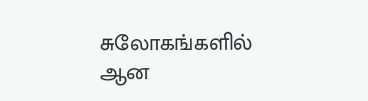சுலோகங்களில் ஆன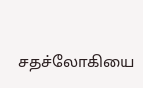சதச்லோகியை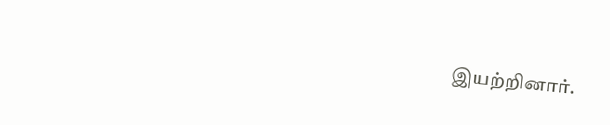இயற்றினார்.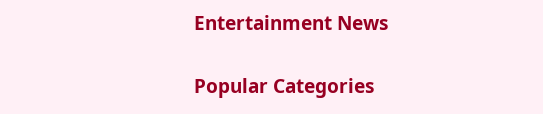Entertainment News

Popular Categories